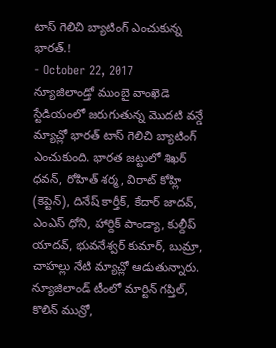టాస్ గెలిచి బ్యాటింగ్ ఎంచుకున్న భారత్.!
- October 22, 2017
న్యూజిలాండ్తో ముంబై వాంఖెడె స్టేడియంలో జరుగుతున్న మొదటి వన్డే మ్యాచ్లో భారత్ టాస్ గెలిచి బ్యాటింగ్ ఎంచుకుంది. భారత జట్టులో శిఖర్ ధవన్, రోహిత్ శర్మ, విరాట్ కోహ్లి (కెప్టెన్), దినేష్ కార్తీక్, కేదార్ జాదవ్, ఎంఎస్ ధోని, హార్దిక్ పాండ్యా, కుల్దీప్ యాదవ్, భువనేశ్వర్ కుమార్, బుమ్రా, చాహల్లు నేటి మ్యాచ్లో ఆడుతున్నారు. న్యూజిలాండ్ టీంలో మార్టిన్ గప్తిల్, కొలిన్ మున్రో,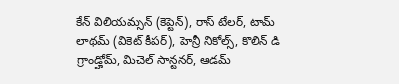కేన్ విలియమ్సన్ (కెప్టెన్), రాస్ టేలర్, టామ్ లాథమ్ (వికెట్ కీపర్), హెన్రీ నికోల్స్, కొలిన్ డి గ్రాండ్హోమ్, మిచెల్ సాన్టనర్, ఆడమ్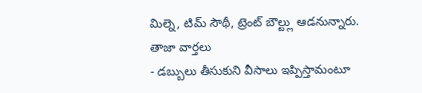మిల్నె, టిమ్ సౌథీ, ట్రెంట్ బౌల్ట్లు ఆడనున్నారు.
తాజా వార్తలు
- డబ్బులు తీసుకుని వీసాలు ఇప్పిస్తామంటూ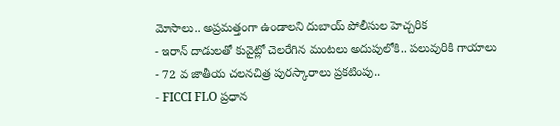మోసాలు.. అప్రమత్తంగా ఉండాలని దుబాయ్ పోలీసుల హెచ్చరిక
- ఇరాన్ దాడులతో కువైట్లో చెలరేగిన మంటలు అదుపులోకి.. పలువురికి గాయాలు
- 72 వ జాతీయ చలనచిత్ర పురస్కారాలు ప్రకటింపు..
- FICCI FLO ప్రధాన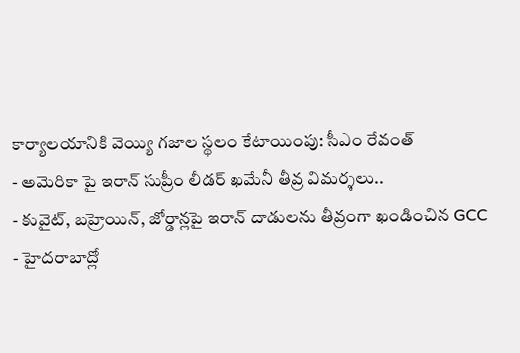కార్యాలయానికి వెయ్యి గజాల స్థలం కేటాయింపు: సీఎం రేవంత్
- అమెరికా పై ఇరాన్ సుప్రీం లీడర్ ఖమేనీ తీవ్ర విమర్శలు..
- కువైట్, బహ్రెయిన్, జోర్డాన్లపై ఇరాన్ దాడులను తీవ్రంగా ఖండించిన GCC
- హైదరాబాద్లో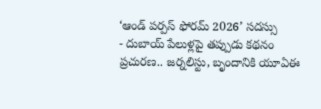‘ఆండ్ పర్పస్ ఫోరమ్ 2026’ సదస్సు
- దుబాయ్ పేలుళ్లపై తప్పుడు కథనం ప్రచురణ.. జర్నలిస్టు, బృందానికి యూఏఈ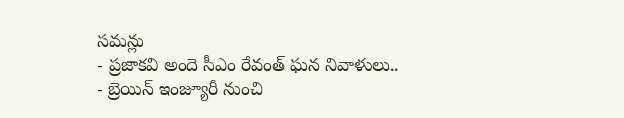సమన్లు
- ప్రజాకవి అందె సీఎం రేవంత్ ఘన నివాళులు..
- బ్రెయిన్ ఇంజ్యూరీ నుంచి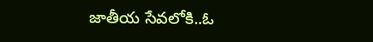జాతీయ సేవలోకి..ఓ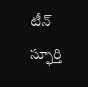టీన్ స్ఫూర్తి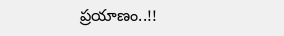ప్రయాణం..!!